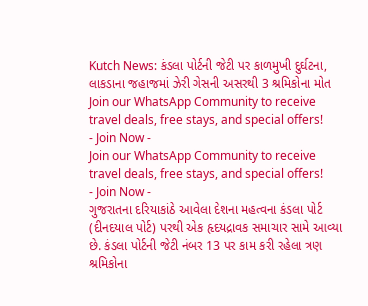Kutch News: કંડલા પોર્ટની જેટી પર કાળમુખી દુર્ઘટના, લાકડાના જહાજમાં ઝેરી ગેસની અસરથી 3 શ્રમિકોના મોત
Join our WhatsApp Community to receive travel deals, free stays, and special offers!
- Join Now -
Join our WhatsApp Community to receive travel deals, free stays, and special offers!
- Join Now -
ગુજરાતના દરિયાકાંઠે આવેલા દેશના મહત્વના કંડલા પોર્ટ (દીનદયાલ પોર્ટ) પરથી એક હૃદયદ્રાવક સમાચાર સામે આવ્યા છે. કંડલા પોર્ટની જેટી નંબર 13 પર કામ કરી રહેલા ત્રણ શ્રમિકોના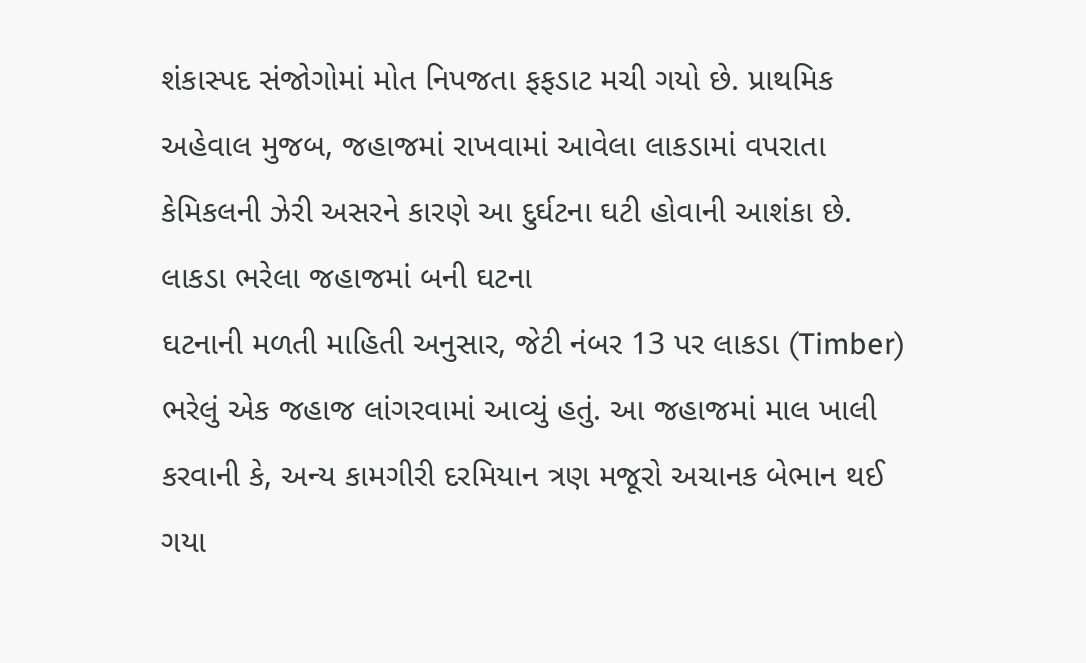શંકાસ્પદ સંજોગોમાં મોત નિપજતા ફફડાટ મચી ગયો છે. પ્રાથમિક અહેવાલ મુજબ, જહાજમાં રાખવામાં આવેલા લાકડામાં વપરાતા કેમિકલની ઝેરી અસરને કારણે આ દુર્ઘટના ઘટી હોવાની આશંકા છે.
લાકડા ભરેલા જહાજમાં બની ઘટના
ઘટનાની મળતી માહિતી અનુસાર, જેટી નંબર 13 પર લાકડા (Timber) ભરેલું એક જહાજ લાંગરવામાં આવ્યું હતું. આ જહાજમાં માલ ખાલી કરવાની કે, અન્ય કામગીરી દરમિયાન ત્રણ મજૂરો અચાનક બેભાન થઈ ગયા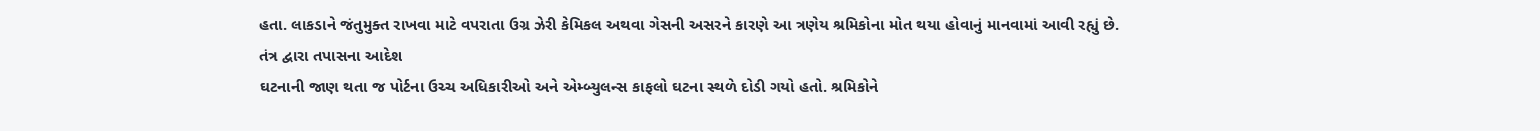હતા. લાકડાને જંતુમુક્ત રાખવા માટે વપરાતા ઉગ્ર ઝેરી કેમિકલ અથવા ગેસની અસરને કારણે આ ત્રણેય શ્રમિકોના મોત થયા હોવાનું માનવામાં આવી રહ્યું છે.
તંત્ર દ્વારા તપાસના આદેશ
ઘટનાની જાણ થતા જ પોર્ટના ઉચ્ચ અધિકારીઓ અને એમ્બ્યુલન્સ કાફલો ઘટના સ્થળે દોડી ગયો હતો. શ્રમિકોને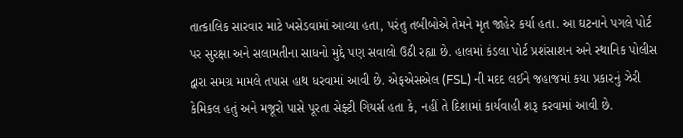તાત્કાલિક સારવાર માટે ખસેડવામાં આવ્યા હતા, પરંતુ તબીબોએ તેમને મૃત જાહેર કર્યા હતા. આ ઘટનાને પગલે પોર્ટ પર સુરક્ષા અને સલામતીના સાધનો મુદ્દે પણ સવાલો ઉઠી રહ્યા છે. હાલમાં કંડલા પોર્ટ પ્રશંસાશન અને સ્થાનિક પોલીસ દ્વારા સમગ્ર મામલે તપાસ હાથ ધરવામાં આવી છે. એફએસએલ (FSL) ની મદદ લઈને જહાજમાં કયા પ્રકારનું ઝેરી કેમિકલ હતું અને મજૂરો પાસે પૂરતા સેફ્ટી ગિયર્સ હતા કે, નહીં તે દિશામાં કાર્યવાહી શરૂ કરવામાં આવી છે.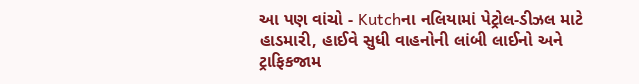આ પણ વાંચો - Kutchના નલિયામાં પેટ્રોલ-ડીઝલ માટે હાડમારી, હાઈવે સુધી વાહનોની લાંબી લાઈનો અને ટ્રાફિકજામ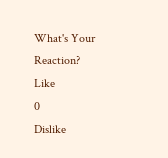What's Your Reaction?
Like
0
Dislike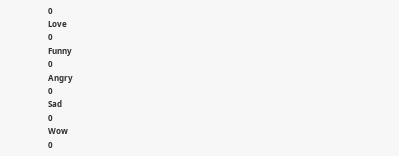0
Love
0
Funny
0
Angry
0
Sad
0
Wow
0